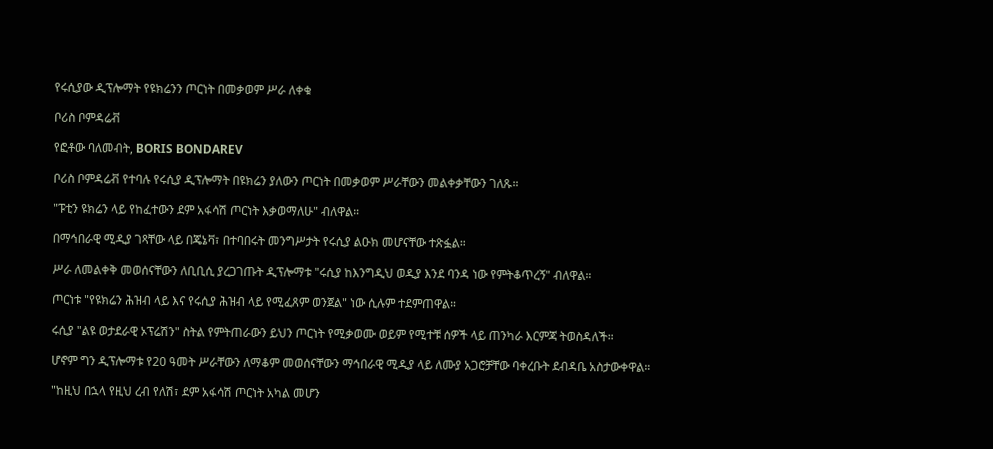የሩሲያው ዲፕሎማት የዩክሬንን ጦርነት በመቃወም ሥራ ለቀቁ

ቦሪስ ቦምዳሬቭ

የፎቶው ባለመብት, BORIS BONDAREV

ቦሪስ ቦምዳሬቭ የተባሉ የሩሲያ ዲፕሎማት በዩክሬን ያለውን ጦርነት በመቃወም ሥራቸውን መልቀቃቸውን ገለጹ።

"ፑቲን ዩክሬን ላይ የከፈተውን ደም አፋሳሽ ጦርነት እቃወማለሁ" ብለዋል።

በማኅበራዊ ሚዲያ ገጻቸው ላይ በጄኔቫ፣ በተባበሩት መንግሥታት የሩሲያ ልዑክ መሆናቸው ተጽፏል።

ሥራ ለመልቀቅ መወሰናቸውን ለቢቢሲ ያረጋገጡት ዲፕሎማቱ "ሩሲያ ከእንግዲህ ወዲያ እንደ ባንዳ ነው የምትቆጥረኝ" ብለዋል።

ጦርነቱ "የዩክሬን ሕዝብ ላይ እና የሩሲያ ሕዝብ ላይ የሚፈጸም ወንጀል" ነው ሲሉም ተደምጠዋል።

ሩሲያ "ልዩ ወታደራዊ ኦፕሬሽን" ስትል የምትጠራውን ይህን ጦርነት የሚቃወሙ ወይም የሚተቹ ሰዎች ላይ ጠንካራ እርምጃ ትወስዳለች።

ሆኖም ግን ዲፕሎማቱ የ20 ዓመት ሥራቸውን ለማቆም መወሰናቸውን ማኅበራዊ ሚዲያ ላይ ለሙያ አጋሮቻቸው ባቀረቡት ደብዳቤ አስታውቀዋል።

"ከዚህ በኋላ የዚህ ረብ የለሽ፣ ደም አፋሳሽ ጦርነት አካል መሆን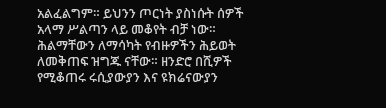አልፈልግም። ይህንን ጦርነት ያስነሱት ሰዎች አላማ ሥልጣን ላይ መቆየት ብቻ ነው። ሕልማቸውን ለማሳካት የብዙዎችን ሕይወት ለመቅጠፍ ዝግጁ ናቸው። ዘንድሮ በሺዎች የሚቆጠሩ ሩሲያውያን እና ዩክሬናውያን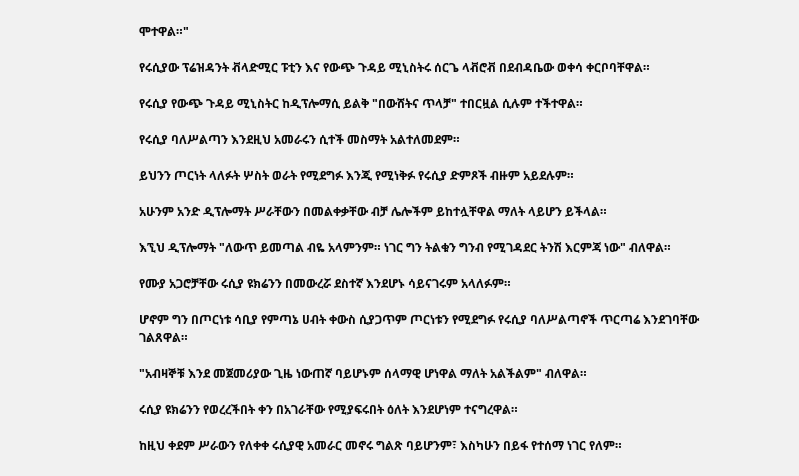ሞተዋል።"

የሩሲያው ፕሬዝዳንት ቭላድሚር ፑቲን እና የውጭ ጉዳይ ሚኒስትሩ ሰርጌ ላቭሮቭ በደብዳቤው ወቀሳ ቀርቦባቸዋል።

የሩሲያ የውጭ ጉዳይ ሚኒስትር ከዲፕሎማሲ ይልቅ "በውሸትና ጥላቻ" ተበርዟል ሲሉም ተችተዋል።

የሩሲያ ባለሥልጣን እንደዚህ አመራሩን ሲተች መስማት አልተለመደም።

ይህንን ጦርነት ላለፉት ሦስት ወራት የሚደግፉ እንጂ የሚነቅፉ የሩሲያ ድምጾች ብዙም አይደሉም።

አሁንም አንድ ዲፕሎማት ሥራቸውን በመልቀቃቸው ብቻ ሌሎችም ይከተሏቸዋል ማለት ላይሆን ይችላል።

እኚህ ዲፕሎማት "ለውጥ ይመጣል ብዬ አላምንም። ነገር ግን ትልቁን ግንብ የሚገዳደር ትንሽ እርምጃ ነው" ብለዋል።

የሙያ አጋሮቻቸው ሩሲያ ዩክሬንን በመውረሯ ደስተኛ እንደሆኑ ሳይናገሩም አላለፉም።

ሆኖም ግን በጦርነቱ ሳቢያ የምጣኔ ሀብት ቀውስ ሲያጋጥም ጦርነቱን የሚደግፉ የሩሲያ ባለሥልጣኖች ጥርጣሬ እንደገባቸው ገልጸዋል።

"አብዛኞቹ እንደ መጀመሪያው ጊዜ ነውጠኛ ባይሆኑም ሰላማዊ ሆነዋል ማለት አልችልም" ብለዋል።

ሩሲያ ዩክሬንን የወረረችበት ቀን በአገራቸው የሚያፍሩበት ዕለት እንደሆነም ተናግረዋል።

ከዚህ ቀደም ሥራውን የለቀቀ ሩሲያዊ አመራር መኖሩ ግልጽ ባይሆንም፣ እስካሁን በይፋ የተሰማ ነገር የለም።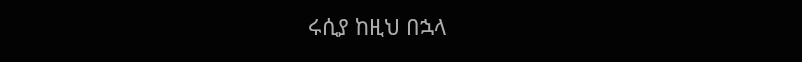ሩሲያ ከዚህ በኋላ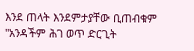እንደ ጠላት እንደምታያቸው ቢጠብቁም "አንዳችም ሕገ ወጥ ድርጊት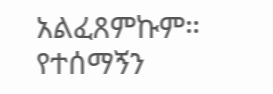አልፈጸምኩም። የተሰማኝን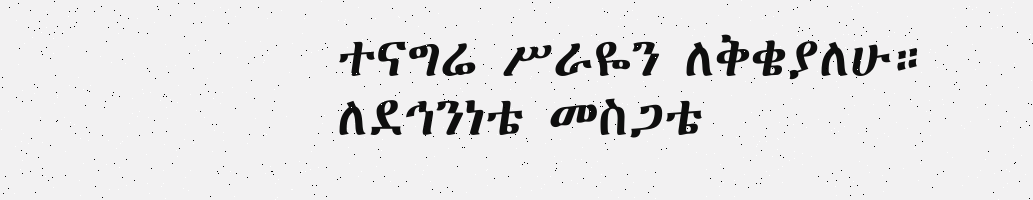ተናግሬ ሥራዬን ለቅቄያለሁ። ለደኅንነቴ መስጋቴ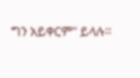ግን አይቀርም" ይላሉ።